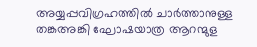അയ്യപ്പവിഗ്രഹത്തില്‍ ചാർത്താനുള്ള തങ്കഅങ്കി ഘോഷയാത്ര ആറന്മുള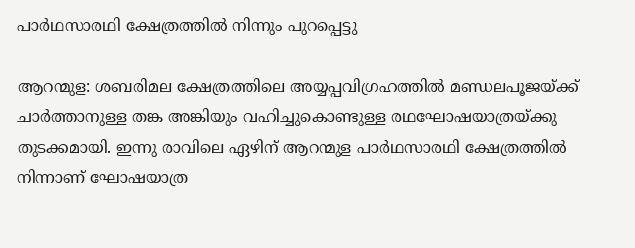പാര്‍ഥസാരഥി ക്ഷേത്രത്തില്‍ നിന്നും പുറപ്പെട്ടു

ആറന്മുള: ശബരിമല ക്ഷേത്രത്തിലെ അയ്യപ്പവിഗ്രഹത്തില്‍ മണ്ഡലപൂജയ്ക്ക് ചാര്‍ത്താനുള്ള തങ്ക അങ്കിയും വഹിച്ചുകൊണ്ടുള്ള രഥഘോഷയാത്രയ്ക്കു തുടക്കമായി. ഇന്നു രാവിലെ ഏഴിന് ആറന്മുള പാര്‍ഥസാരഥി ക്ഷേത്രത്തില്‍ നിന്നാണ് ഘോഷയാത്ര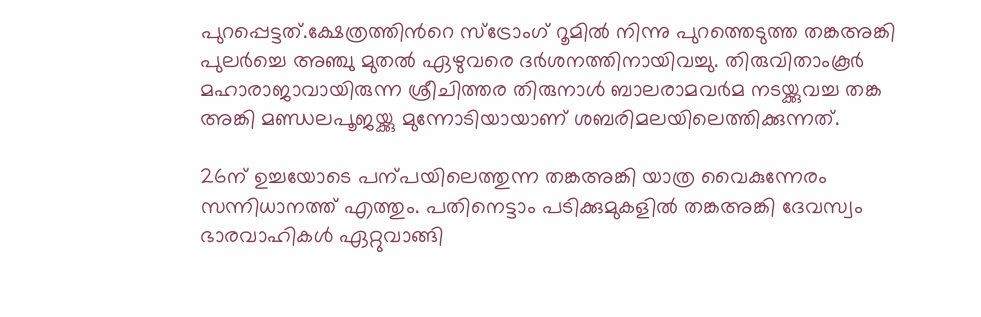പുറപ്പെട്ടത്.ക്ഷേത്രത്തിന്‍റെ സ്‌ട്രോംഗ് റൂമില്‍ നിന്നു പുറത്തെടുത്ത തങ്കഅങ്കി പുലര്‍ച്ചെ അഞ്ചു മുതല്‍ ഏഴുവരെ ദര്‍ശനത്തിനായിവച്ചു. തിരുവിതാംകൂര്‍ മഹാരാജാവായിരുന്ന ശ്രീചിത്തര തിരുനാള്‍ ബാലരാമവര്‍മ നടയ്ക്കുവച്ച തങ്ക അങ്കി മണ്ഡലപൂജയ്ക്കു മുന്നോടിയായാണ് ശബരിമലയിലെത്തിക്കുന്നത്.

26ന് ഉച്ചയോടെ പന്പയിലെത്തുന്ന തങ്കഅങ്കി യാത്ര വൈകുന്നേരം സന്നിധാനത്ത് എത്തും. പതിനെട്ടാം പടിക്കുമുകളില്‍ തങ്കഅങ്കി ദേവസ്വം ഭാരവാഹികള്‍ ഏറ്റുവാങ്ങി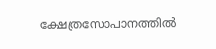ക്ഷേത്രസോപാനത്തില്‍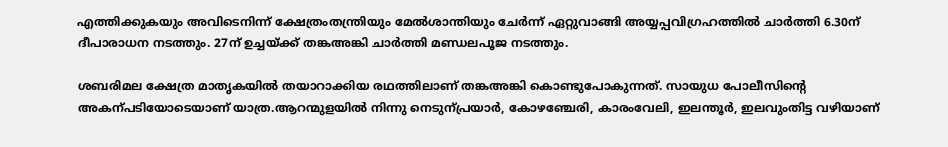എത്തിക്കുകയും അവിടെനിന്ന് ക്ഷേത്രംതന്ത്രിയും മേല്‍ശാന്തിയും ചേര്‍ന്ന് ഏറ്റുവാങ്ങി അയ്യപ്പവിഗ്രഹത്തില്‍ ചാര്‍ത്തി 6.30ന് ദീപാരാധന നടത്തും. 27ന് ഉച്ചയ്ക്ക് തങ്കഅങ്കി ചാര്‍ത്തി മണ്ഡലപൂജ നടത്തും.

ശബരിമല ക്ഷേത്ര മാതൃകയില്‍ തയാറാക്കിയ രഥത്തിലാണ് തങ്കഅങ്കി കൊണ്ടുപോകുന്നത്. സായുധ പോലീസിന്‍റെ അകന്പടിയോടെയാണ് യാത്ര.ആറന്മുളയില്‍ നിന്നു നെടുന്പ്രയാര്‍, കോഴഞ്ചേരി, കാരംവേലി, ഇലന്തൂര്‍, ഇലവുംതിട്ട വഴിയാണ്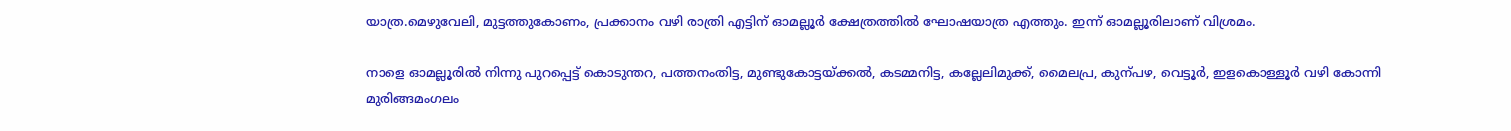യാത്ര.മെഴുവേലി, മുട്ടത്തുകോണം, പ്രക്കാനം വഴി രാത്രി എട്ടിന് ഓമല്ലൂര്‍ ക്ഷേത്രത്തില്‍ ഘോഷയാത്ര എത്തും. ഇന്ന് ഓമല്ലൂരിലാണ് വിശ്രമം.

നാളെ ഓമല്ലൂരില്‍ നിന്നു പുറപ്പെട്ട് കൊടുന്തറ, പത്തനംതിട്ട, മുണ്ടുകോട്ടയ്ക്കല്‍, കടമ്മനിട്ട, കല്ലേലിമുക്ക്, മൈലപ്ര, കുന്പഴ, വെട്ടൂര്‍, ഇളകൊള്ളൂര്‍ വഴി കോന്നി മുരിങ്ങമംഗലം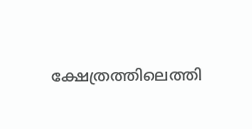ക്ഷേത്രത്തിലെത്തി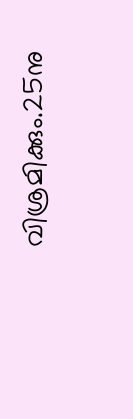വിശ്രമിക്കും.25നു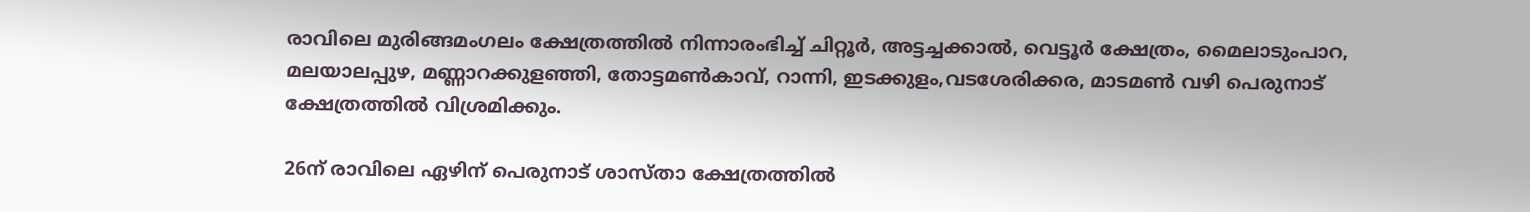രാവിലെ മുരിങ്ങമംഗലം ക്ഷേത്രത്തില്‍ നിന്നാരംഭിച്ച് ചിറ്റൂര്‍, അട്ടച്ചക്കാല്‍, വെട്ടൂര്‍ ക്ഷേത്രം, മൈലാടുംപാറ, മലയാലപ്പുഴ, മണ്ണാറക്കുളഞ്ഞി, തോട്ടമണ്‍കാവ്, റാന്നി, ഇടക്കുളം,വടശേരിക്കര, മാടമണ്‍ വഴി പെരുനാട് ക്ഷേത്രത്തില്‍ വിശ്രമിക്കും.

26ന് രാവിലെ ഏഴിന് പെരുനാട് ശാസ്താ ക്ഷേത്രത്തില്‍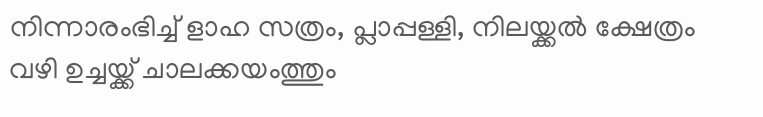നിന്നാരംഭിച്ച് ളാഹ സത്രം, പ്ലാപ്പള്ളി, നിലയ്ക്കല്‍ ക്ഷേത്രം വഴി ഉച്ചയ്ക്ക് ചാലക്കയംത്തും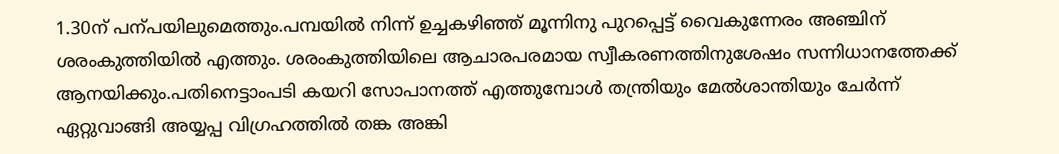1.30ന് പന്പയിലുമെത്തും.പമ്പയില്‍ നിന്ന് ഉച്ചകഴിഞ്ഞ് മൂന്നിനു പുറപ്പെട്ട് വൈകുന്നേരം അഞ്ചിന് ശരംകുത്തിയില്‍ എത്തും. ശരംകുത്തിയിലെ ആചാരപരമായ സ്വീകരണത്തിനുശേഷം സന്നിധാനത്തേക്ക് ആനയിക്കും.പതിനെട്ടാംപടി കയറി സോപാനത്ത് എത്തുമ്പോള്‍ തന്ത്രിയും മേല്‍ശാന്തിയും ചേര്‍ന്ന് ഏറ്റുവാങ്ങി അയ്യപ്പ വിഗ്രഹത്തില്‍ തങ്ക അങ്കി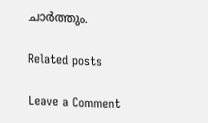ചാര്‍ത്തും.

Related posts

Leave a Comment